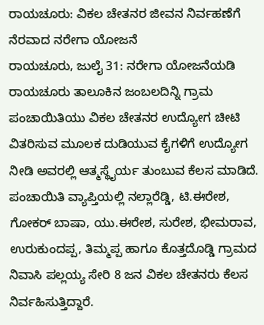ರಾಯಚೂರು: ವಿಕಲ ಚೇತನರ ಜೀವನ ನಿರ್ವಹಣೆಗೆ ನೆರವಾದ ನರೇಗಾ ಯೋಜನೆ
ರಾಯಚೂರು, ಜುಲೈ 31: ನರೇಗಾ ಯೋಜನೆಯಡಿ ರಾಯಚೂರು ತಾಲೂಕಿನ ಜಂಬಲದಿನ್ನಿ ಗ್ರಾಮ ಪಂಚಾಯಿತಿಯು ವಿಕಲ ಚೇತನರ ಉದ್ಯೋಗ ಚೀಟಿ ವಿತರಿಸುವ ಮೂಲಕ ದುಡಿಯುವ ಕೈಗಳಿಗೆ ಉದ್ಯೋಗ ನೀಡಿ ಅವರಲ್ಲಿ ಆತ್ಮಸ್ಥೈರ್ಯ ತುಂಬುವ ಕೆಲಸ ಮಾಡಿದೆ.
ಪಂಚಾಯಿತಿ ವ್ಯಾಪ್ತಿಯಲ್ಲಿ ನಲ್ಲಾರೆಡ್ಡಿ, ಟಿ.ಈರೇಶ, ಗೋಕರ್ ಬಾಷಾ, ಯು.ಈರೇಶ, ಸುರೇಶ, ಭೀಮರಾವ, ಉರುಕುಂದಪ್ಪ, ತಿಮ್ಮಪ್ಪ ಹಾಗೂ ಕೊತ್ತದೊಡ್ಡಿ ಗ್ರಾಮದ ನಿವಾಸಿ ಪಲ್ಲಯ್ಯ ಸೇರಿ 8 ಜನ ವಿಕಲ ಚೇತನರು ಕೆಲಸ ನಿರ್ವಹಿಸುತ್ತಿದ್ದಾರೆ.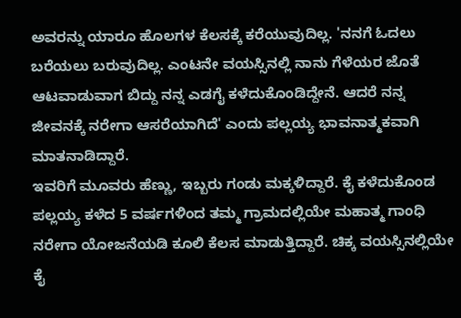ಅವರನ್ನು ಯಾರೂ ಹೊಲಗಳ ಕೆಲಸಕ್ಕೆ ಕರೆಯುವುದಿಲ್ಲ. 'ನನಗೆ ಓದಲು ಬರೆಯಲು ಬರುವುದಿಲ್ಲ. ಎಂಟನೇ ವಯಸ್ಸಿನಲ್ಲಿ ನಾನು ಗೆಳೆಯರ ಜೊತೆ ಆಟವಾಡುವಾಗ ಬಿದ್ದು ನನ್ನ ಎಡಗೈ ಕಳೆದುಕೊಂಡಿದ್ದೇನೆ. ಆದರೆ ನನ್ನ ಜೀವನಕ್ಕೆ ನರೇಗಾ ಆಸರೆಯಾಗಿದೆ' ಎಂದು ಪಲ್ಲಯ್ಯ ಭಾವನಾತ್ಮಕವಾಗಿ ಮಾತನಾಡಿದ್ದಾರೆ.
ಇವರಿಗೆ ಮೂವರು ಹೆಣ್ಣು, ಇಬ್ಬರು ಗಂಡು ಮಕ್ಕಳಿದ್ದಾರೆ. ಕೈ ಕಳೆದುಕೊಂಡ ಪಲ್ಲಯ್ಯ ಕಳೆದ 5 ವರ್ಷಗಳಿಂದ ತಮ್ಮ ಗ್ರಾಮದಲ್ಲಿಯೇ ಮಹಾತ್ಮ ಗಾಂಧಿ ನರೇಗಾ ಯೋಜನೆಯಡಿ ಕೂಲಿ ಕೆಲಸ ಮಾಡುತ್ತಿದ್ದಾರೆ. ಚಿಕ್ಕ ವಯಸ್ಸಿನಲ್ಲಿಯೇ ಕೈ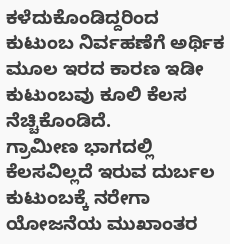ಕಳೆದುಕೊಂಡಿದ್ದರಿಂದ ಕುಟುಂಬ ನಿರ್ವಹಣೆಗೆ ಅರ್ಥಿಕ ಮೂಲ ಇರದ ಕಾರಣ ಇಡೀ ಕುಟುಂಬವು ಕೂಲಿ ಕೆಲಸ ನೆಚ್ಚಿಕೊಂಡಿದೆ.
ಗ್ರಾಮೀಣ ಭಾಗದಲ್ಲಿ ಕೆಲಸವಿಲ್ಲದೆ ಇರುವ ದುರ್ಬಲ ಕುಟುಂಬಕ್ಕೆ ನರೇಗಾ ಯೋಜನೆಯ ಮುಖಾಂತರ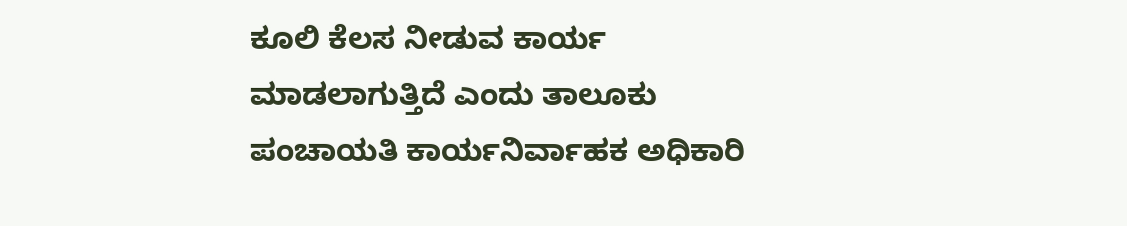ಕೂಲಿ ಕೆಲಸ ನೀಡುವ ಕಾರ್ಯ ಮಾಡಲಾಗುತ್ತಿದೆ ಎಂದು ತಾಲೂಕು ಪಂಚಾಯತಿ ಕಾರ್ಯನಿರ್ವಾಹಕ ಅಧಿಕಾರಿ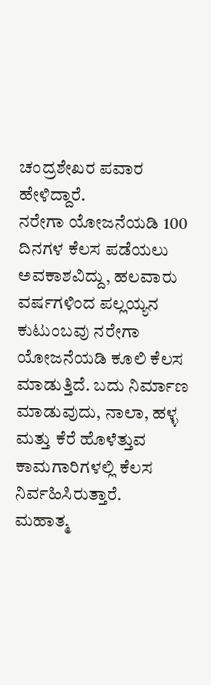ಚಂದ್ರಶೇಖರ ಪವಾರ ಹೇಳಿದ್ದಾರೆ.
ನರೇಗಾ ಯೋಜನೆಯಡಿ 100 ದಿನಗಳ ಕೆಲಸ ಪಡೆಯಲು ಅವಕಾಶವಿದ್ದು, ಹಲವಾರು ವರ್ಷಗಳಿಂದ ಪಲ್ಲಯ್ಯನ ಕುಟುಂಬವು ನರೇಗಾ ಯೋಜನೆಯಡಿ ಕೂಲಿ ಕೆಲಸ ಮಾಡುತ್ತಿದೆ. ಬದು ನಿರ್ಮಾಣ ಮಾಡುವುದು, ನಾಲಾ, ಹಳ್ಳ ಮತ್ತು ಕೆರೆ ಹೊಳೆತ್ತುವ ಕಾಮಗಾರಿಗಳಲ್ಲಿ ಕೆಲಸ ನಿರ್ವಹಿಸಿರುತ್ತಾರೆ.
ಮಹಾತ್ಮ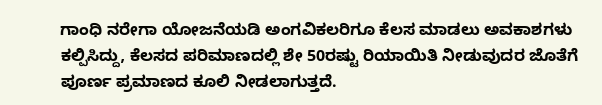ಗಾಂಧಿ ನರೇಗಾ ಯೋಜನೆಯಡಿ ಅಂಗವಿಕಲರಿಗೂ ಕೆಲಸ ಮಾಡಲು ಅವಕಾಶಗಳು ಕಲ್ಪಿಸಿದ್ದು, ಕೆಲಸದ ಪರಿಮಾಣದಲ್ಲಿ ಶೇ 50ರಷ್ಟು ರಿಯಾಯಿತಿ ನೀಡುವುದರ ಜೊತೆಗೆ ಪೂರ್ಣ ಪ್ರಮಾಣದ ಕೂಲಿ ನೀಡಲಾಗುತ್ತದೆ.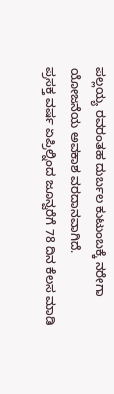ಪಲ್ಲಯ್ಯ ರವರಂತಹ ದುರ್ಬಲ ಕುಟುಂಬಕ್ಕೆ ನರೇಗಾ ಯೋಜನೆಯ ಅವಕಾಶ ವರದಾನವಾಗಿದೆ.
ಪ್ರಸಕ್ತ ವರ್ಷ ಏಪ್ರಿಲ್ನಿಂದ ಜೂನ್ವರೆಗೆ 78 ದಿನ ಕೆಲಸ ಮಾಡಿ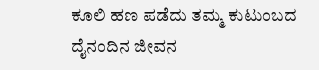ಕೂಲಿ ಹಣ ಪಡೆದು ತಮ್ಮ ಕುಟುಂಬದ ದೈನಂದಿನ ಜೀವನ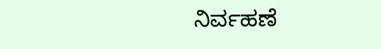ನಿರ್ವಹಣೆ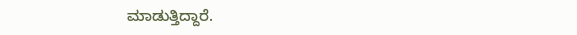ಮಾಡುತ್ತಿದ್ದಾರೆ.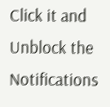Click it and Unblock the Notifications